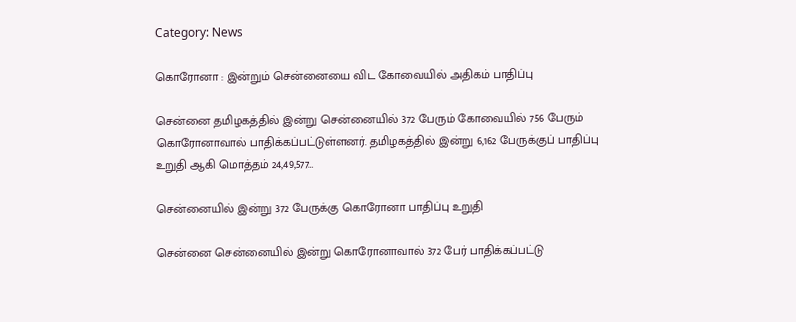Category: News

கொரோனா : இன்றும் சென்னையை விட கோவையில் அதிகம் பாதிப்பு

சென்னை தமிழகத்தில் இன்று சென்னையில் 372 பேரும் கோவையில் 756 பேரும் கொரோனாவால் பாதிக்கப்பட்டுள்ளனர். தமிழகத்தில் இன்று 6,162 பேருக்குப் பாதிப்பு உறுதி ஆகி மொத்தம் 24,49,577…

சென்னையில் இன்று 372 பேருக்கு கொரோனா பாதிப்பு உறுதி

சென்னை சென்னையில் இன்று கொரோனாவால் 372 பேர் பாதிக்கப்பட்டு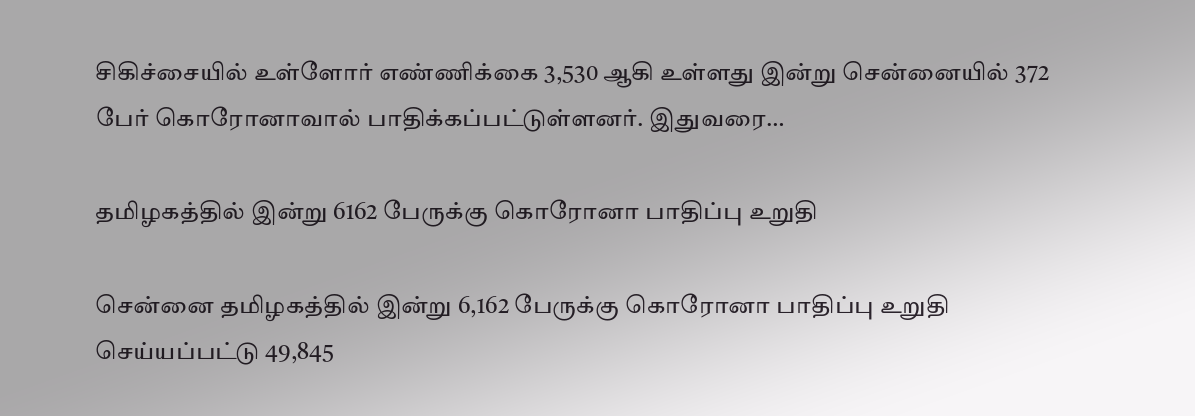சிகிச்சையில் உள்ளோர் எண்ணிக்கை 3,530 ஆகி உள்ளது இன்று சென்னையில் 372 பேர் கொரோனாவால் பாதிக்கப்பட்டுள்ளனர். இதுவரை…

தமிழகத்தில் இன்று 6162 பேருக்கு கொரோனா பாதிப்பு உறுதி

சென்னை தமிழகத்தில் இன்று 6,162 பேருக்கு கொரோனா பாதிப்பு உறுதி செய்யப்பட்டு 49,845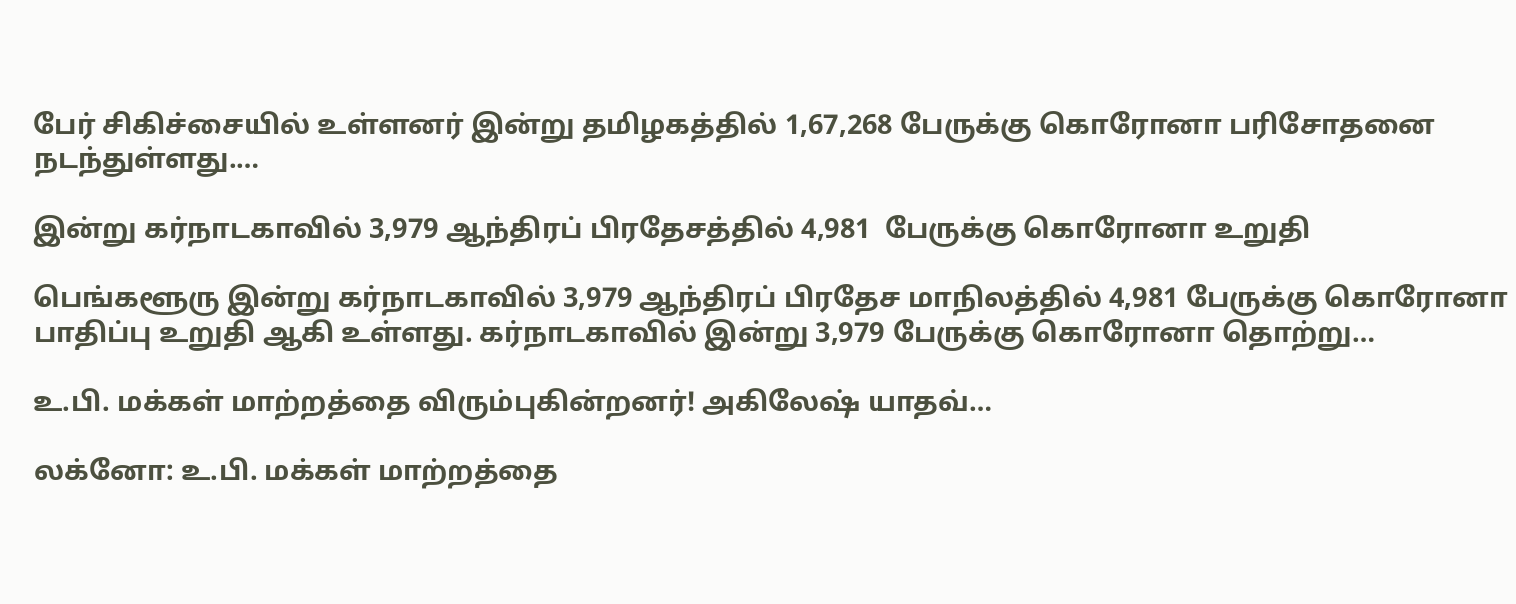பேர் சிகிச்சையில் உள்ளனர் இன்று தமிழகத்தில் 1,67,268 பேருக்கு கொரோனா பரிசோதனை நடந்துள்ளது.…

இன்று கர்நாடகாவில் 3,979 ஆந்திரப் பிரதேசத்தில் 4,981  பேருக்கு கொரோனா உறுதி

பெங்களூரு இன்று கர்நாடகாவில் 3,979 ஆந்திரப் பிரதேச மாநிலத்தில் 4,981 பேருக்கு கொரோனா பாதிப்பு உறுதி ஆகி உள்ளது. கர்நாடகாவில் இன்று 3,979 பேருக்கு கொரோனா தொற்று…

உ.பி. மக்கள் மாற்றத்தை விரும்புகின்றனர்! அகிலேஷ் யாதவ்…

லக்னோ: உ.பி. மக்கள் மாற்றத்தை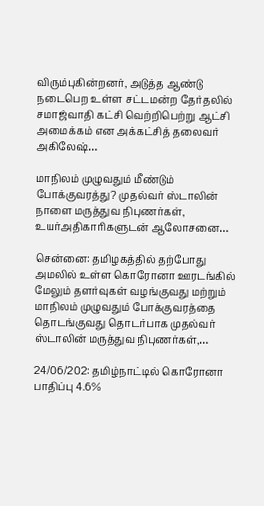விரும்புகின்றனர், அடுத்த ஆண்டு நடைபெற உள்ள சட்டமன்ற தேர்தலில் சமாஜ்வாதி கட்சி வெற்றிபெற்று ஆட்சி அமைக்கம் என அக்கட்சித் தலைவர் அகிலேஷ்…

மாநிலம் முழுவதும் மீண்டும் போக்குவரத்து? முதல்வர் ஸ்டாலின் நாளை மருத்துவ நிபுணர்கள், உயர்அதிகாரிகளுடன் ஆலோசனை…

சென்னை: தமிழகத்தில் தற்போது அமலில் உள்ள கொரோனா ஊரடங்கில் மேலும் தளர்வுகள் வழங்குவது மற்றும் மாநிலம் முழுவதும் போக்குவரத்தை தொடங்குவது தொடர்பாக முதல்வர் ஸ்டாலின் மருத்துவ நிபுணர்கள்,…

24/06/202: தமிழ்நாட்டில் கொரோனா பாதிப்பு 4.6%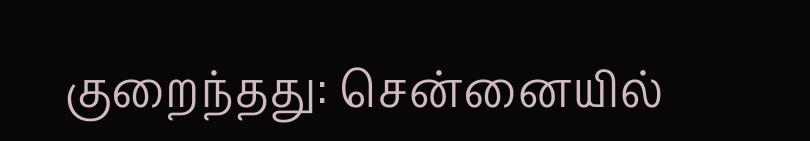குறைந்தது: சென்னையில்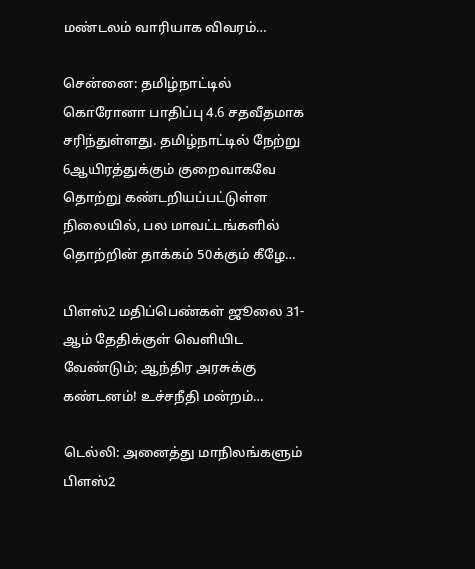மண்டலம் வாரியாக விவரம்…

சென்னை: தமிழ்நாட்டில் கொரோனா பாதிப்பு 4.6 சதவீதமாக சரிந்துள்ளது. தமிழ்நாட்டில் நேற்று 6ஆயிரத்துக்கும் குறைவாகவே தொற்று கண்டறியப்பட்டுள்ள நிலையில், பல மாவட்டங்களில் தொற்றின் தாக்கம் 50க்கும் கீழே…

பிளஸ்2 மதிப்பெண்கள் ஜூலை 31-ஆம் தேதிக்குள் வெளியிட வேண்டும்; ஆந்திர அரசுக்கு கண்டனம்! உச்சநீதி மன்றம்…

டெல்லி: அனைத்து மாநிலங்களும் பிளஸ்2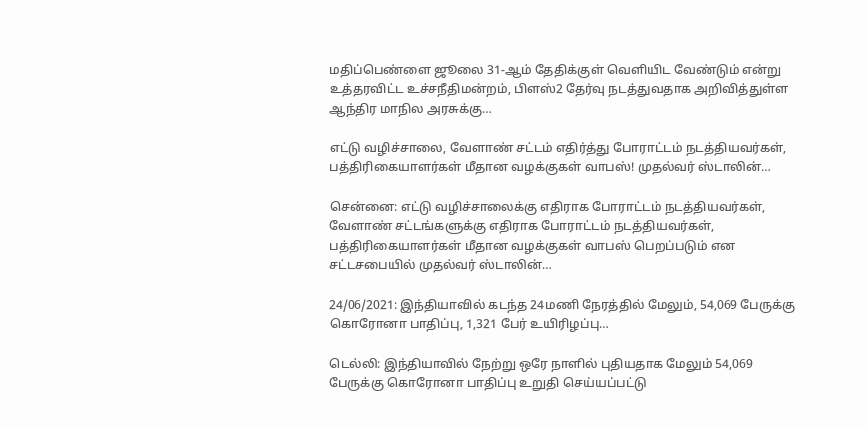மதிப்பெண்ளை ஜூலை 31-ஆம் தேதிக்குள் வெளியிட வேண்டும் என்று உத்தரவிட்ட உச்சநீதிமன்றம், பிளஸ்2 தேர்வு நடத்துவதாக அறிவித்துள்ள ஆந்திர மாநில அரசுக்கு…

எட்டு வழிச்சாலை, வேளாண் சட்டம் எதிர்த்து போராட்டம் நடத்தியவர்கள், பத்திரிகையாளர்கள் மீதான வழக்குகள் வாபஸ்! முதல்வர் ஸ்டாலின்…

சென்னை: எட்டு வழிச்சாலைக்கு எதிராக போராட்டம் நடத்தியவர்கள், வேளாண் சட்டங்களுக்கு எதிராக போராட்டம் நடத்தியவர்கள், பத்திரிகையாளர்கள் மீதான வழக்குகள் வாபஸ் பெறப்படும் என சட்டசபையில் முதல்வர் ஸ்டாலின்…

24/06/2021: இந்தியாவில் கடந்த 24மணி நேரத்தில் மேலும், 54,069 பேருக்கு கொரோனா பாதிப்பு, 1,321 பேர் உயிரிழப்பு…

டெல்லி: இந்தியாவில் நேற்று ஒரே நாளில் புதியதாக மேலும் 54,069 பேருக்கு கொரோனா பாதிப்பு உறுதி செய்யப்பட்டு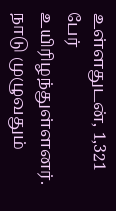உள்ளதுடன், 1,321 பேர் உயிரிழந்துள்ளனர். நாடு முழுவதும்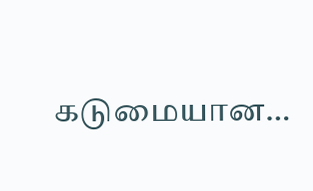கடுமையான…